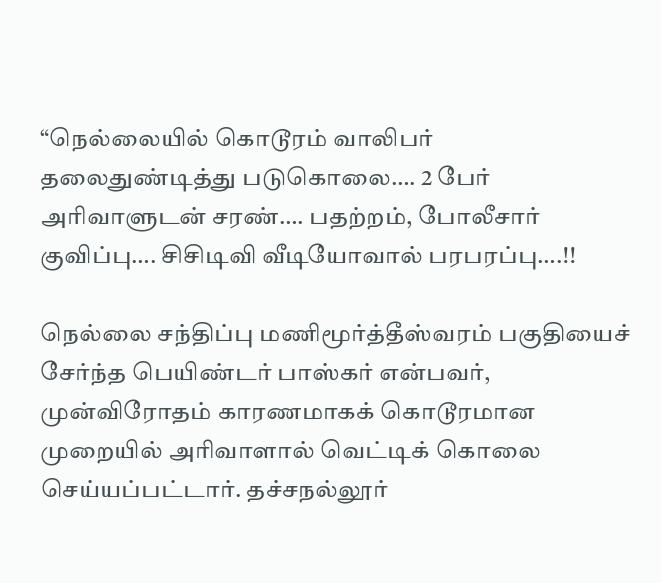“நெல்லையில் கொடூரம் வாலிபர் தலைதுண்டித்து படுகொலை…. 2 பேர் அரிவாளுடன் சரண்…. பதற்றம், போலீசார் குவிப்பு…. சிசிடிவி வீடியோவால் பரபரப்பு….!!

நெல்லை சந்திப்பு மணிமூர்த்தீஸ்வரம் பகுதியைச் சேர்ந்த பெயிண்டர் பாஸ்கர் என்பவர், முன்விரோதம் காரணமாகக் கொடூரமான முறையில் அரிவாளால் வெட்டிக் கொலை செய்யப்பட்டார். தச்சநல்லூர்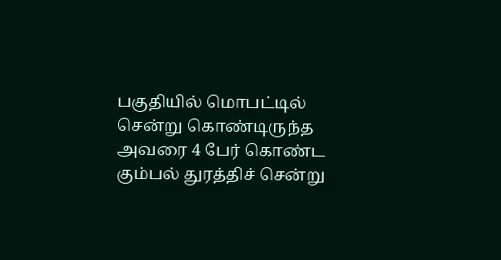பகுதியில் மொபட்டில் சென்று கொண்டிருந்த அவரை 4 பேர் கொண்ட கும்பல் துரத்திச் சென்று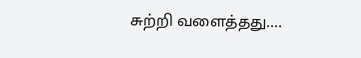சுற்றி வளைத்தது.…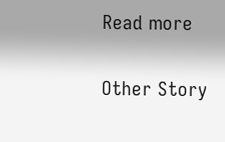Read more

Other Story